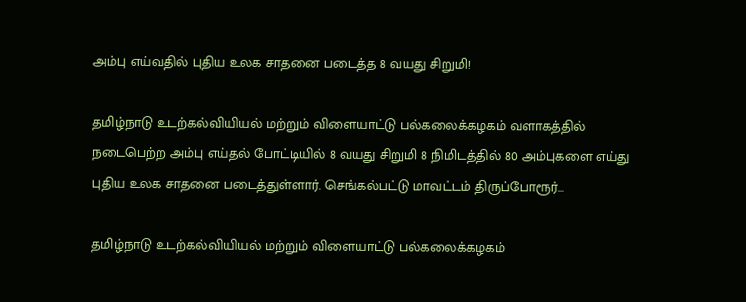அம்பு எய்வதில் புதிய உலக சாதனை படைத்த 8 வயது சிறுமி!

தமிழ்நாடு உடற்கல்வியியல் மற்றும் விளையாட்டு பல்கலைக்கழகம் வளாகத்தில் நடைபெற்ற அம்பு எய்தல் போட்டியில் 8 வயது சிறுமி 8 நிமிடத்தில் 80 அம்புகளை எய்து புதிய உலக சாதனை படைத்துள்ளார். செங்கல்பட்டு மாவட்டம் திருப்போரூர்…

தமிழ்நாடு உடற்கல்வியியல் மற்றும் விளையாட்டு பல்கலைக்கழகம்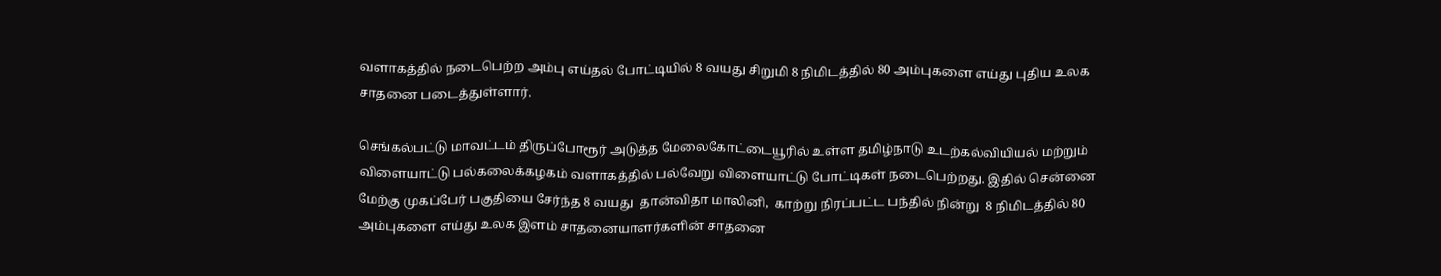வளாகத்தில் நடைபெற்ற அம்பு எய்தல் போட்டியில் 8 வயது சிறுமி 8 நிமிடத்தில் 80 அம்புகளை எய்து புதிய உலக சாதனை படைத்துள்ளார்.

செங்கல்பட்டு மாவட்டம் திருப்போரூர் அடுத்த மேலைகோட்டையூரில் உள்ள தமிழ்நாடு உடற்கல்வியியல் மற்றும் விளையாட்டு பல்கலைக்கழகம் வளாகத்தில் பல்வேறு விளையாட்டு போட்டிகள் நடைபெற்றது. இதில் சென்னை மேற்கு முகப்பேர் பகுதியை சேர்ந்த 8 வயது  தான்விதா மாலினி,  காற்று நிரப்பட்ட பந்தில் நின்று  8 நிமிடத்தில் 80 அம்புகளை எய்து உலக இளம் சாதனையாளர்களின் சாதனை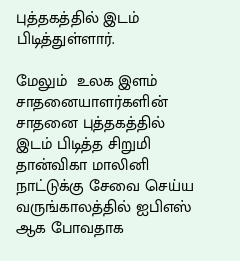புத்தகத்தில் இடம் பிடித்துள்ளார்.

மேலும்  உலக இளம் சாதனையாளர்களின் சாதனை புத்தகத்தில் இடம் பிடித்த சிறுமி தான்விகா மாலினி நாட்டுக்கு சேவை செய்ய வருங்காலத்தில் ஐபிஎஸ் ஆக போவதாக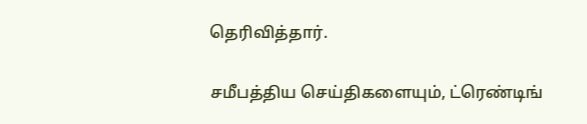தெரிவித்தார்.

சமீபத்திய செய்திகளையும், ட்ரெண்டிங்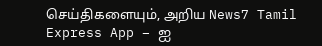செய்திகளையும், அறிய News7 Tamil Express App – ஐ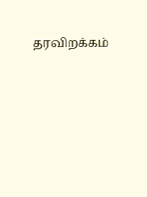தரவிறக்கம்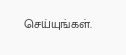செய்யுங்கள்.